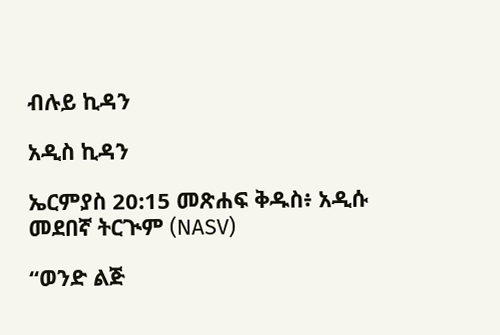ብሉይ ኪዳን

አዲስ ኪዳን

ኤርምያስ 20:15 መጽሐፍ ቅዱስ፥ አዲሱ መደበኛ ትርጒም (NASV)

“ወንድ ልጅ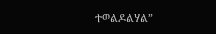ተወልዶልሃል”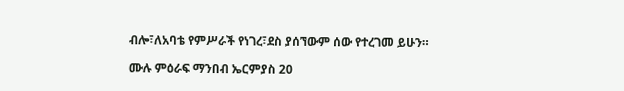ብሎ፣ለአባቴ የምሥራች የነገረ፣ደስ ያሰኘውም ሰው የተረገመ ይሁን።

ሙሉ ምዕራፍ ማንበብ ኤርምያስ 20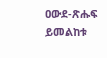ዐውደ-ጽሑፍ ይመልከቱ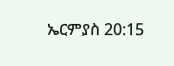ኤርምያስ 20:15